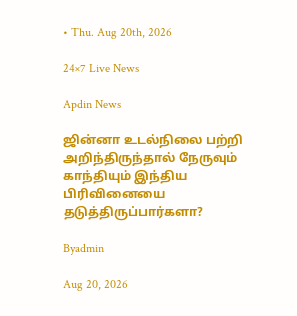• Thu. Aug 20th, 2026

24×7 Live News

Apdin News

ஜின்னா உடல்நிலை பற்றி அறிந்திருந்தால் நேருவும் காந்தியும் இந்திய பிரிவினையை தடுத்திருப்பார்களா?

Byadmin

Aug 20, 2026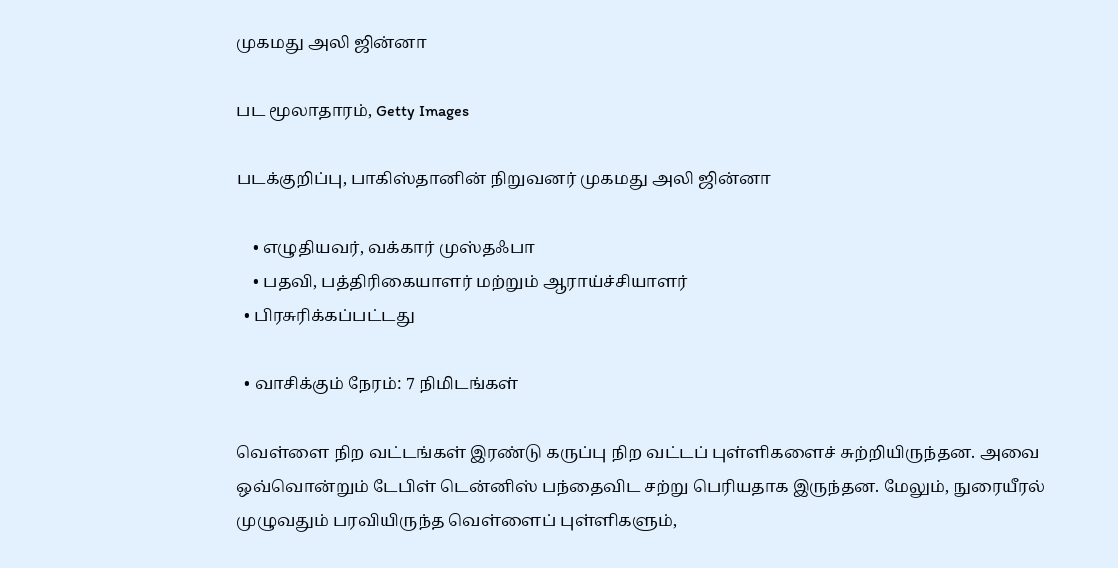முகமது அலி ஜின்னா

பட மூலாதாரம், Getty Images

படக்குறிப்பு, பாகிஸ்தானின் நிறுவனர் முகமது அலி ஜின்னா

    • எழுதியவர், வக்கார் முஸ்தஃபா
    • பதவி, பத்திரிகையாளர் மற்றும் ஆராய்ச்சியாளர்
  • பிரசுரிக்கப்பட்டது

  • வாசிக்கும் நேரம்: 7 நிமிடங்கள்

வெள்ளை நிற வட்டங்கள் இரண்டு கருப்பு நிற வட்டப் புள்ளிகளைச் சுற்றியிருந்தன. அவை ஒவ்வொன்றும் டேபிள் டென்னிஸ் பந்தைவிட சற்று பெரியதாக இருந்தன. மேலும், நுரையீரல் முழுவதும் பரவியிருந்த வெள்ளைப் புள்ளிகளும்,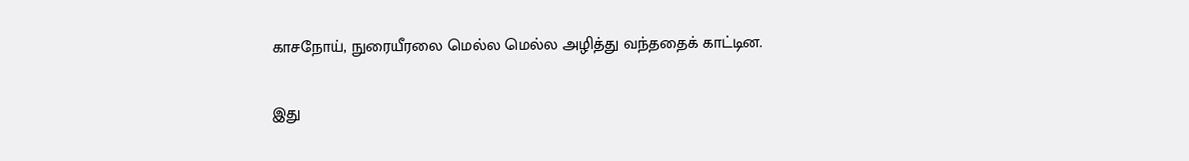காசநோய், நுரையீரலை மெல்ல மெல்ல அழித்து வந்ததைக் காட்டின.

இது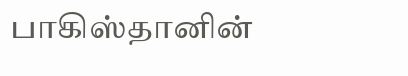பாகிஸ்தானின்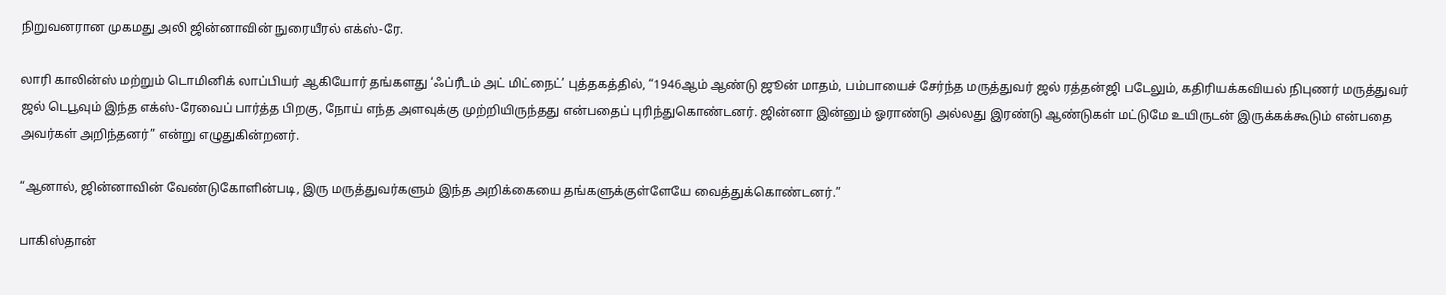நிறுவனரான முகமது அலி ஜின்னாவின் நுரையீரல் எக்ஸ்-ரே.

லாரி காலின்ஸ் மற்றும் டொமினிக் லாப்பியர் ஆகியோர் தங்களது ‘ஃப்ரீடம் அட் மிட்நைட்’ புத்தகத்தில், “1946ஆம் ஆண்டு ஜூன் மாதம், பம்பாயைச் சேர்ந்த மருத்துவர் ஜல் ரத்தன்ஜி படேலும், கதிரியக்கவியல் நிபுணர் மருத்துவர் ஜல் டெபூவும் இந்த எக்ஸ்-ரேவைப் பார்த்த பிறகு, நோய் எந்த அளவுக்கு முற்றியிருந்தது என்பதைப் புரிந்துகொண்டனர். ஜின்னா இன்னும் ஓராண்டு அல்லது இரண்டு ஆண்டுகள் மட்டுமே உயிருடன் இருக்கக்கூடும் என்பதை அவர்கள் அறிந்தனர்” என்று எழுதுகின்றனர்.

“ஆனால், ஜின்னாவின் வேண்டுகோளின்படி, இரு மருத்துவர்களும் இந்த அறிக்கையை தங்களுக்குள்ளேயே வைத்துக்கொண்டனர்.”

பாகிஸ்தான்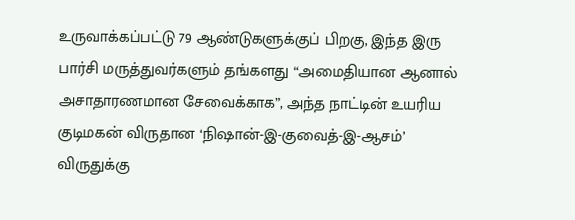உருவாக்கப்பட்டு 79 ஆண்டுகளுக்குப் பிறகு, இந்த இரு பார்சி மருத்துவர்களும் தங்களது “அமைதியான ஆனால் அசாதாரணமான சேவைக்காக”, அந்த நாட்டின் உயரிய குடிமகன் விருதான ‘நிஷான்-இ-குவைத்-இ-ஆசம்’ விருதுக்கு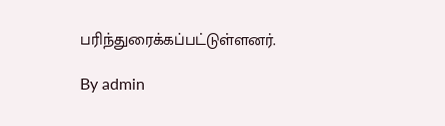பரிந்துரைக்கப்பட்டுள்ளனர்.

By admin